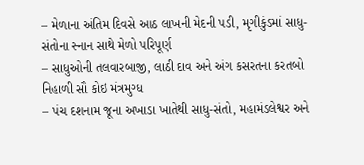– મેળાના અંતિમ દિવસે આઠ લાખની મેદની પડી, મૃગીકુંડમાં સાધુ-સંતોના સ્નાન સાથે મેળો પરિપૂર્ણ
– સાધુઓની તલવારબાજી, લાઠી દાવ અને અંગ કસરતના કરતબો નિહાળી સૌ કોઇ મંત્રમુગ્ધ
– પંચ દશનામ જૂના અખાડા ખાતેથી સાધુ-સંતો, મહામંડલેશ્વર અને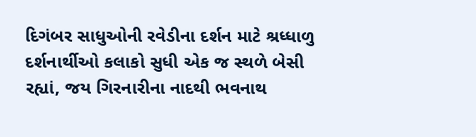દિગંબર સાધુઓની રવેડીના દર્શન માટે શ્રધ્ધાળુ દર્શનાર્થીઓ કલાકો સુધી એક જ સ્થળે બેસી રહ્યાં, જય ગિરનારીના નાદથી ભવનાથ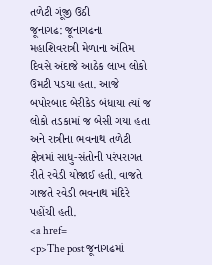તળેટી ગૂંજી ઉઠી
જૂનાગઢ: જૂનાગઢના મહાશિવરાત્રી મેળાના અંતિમ દિવસે અંદાજે આઠેક લાખ લોકો ઉમટી પડયા હતા. આજે બપોરબાદ બેરીકેડ બંધાયા ત્યાં જ લોકો તડકામાં જ બેસી ગયા હતા અને રાત્રીના ભવનાથ તળેટી ક્ષેત્રમાં સાધુ-સંતોની પરંપરાગત રીતે રવેડી યોજાઈ હતી. વાજતે ગાજતે રવેડી ભવનાથ મંદિરે પહોંચી હતી.
<a href=
<p>The post જૂનાગઢમાં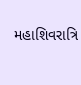મહાશિવરાત્રિ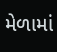મેળામાં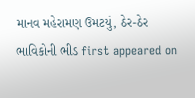માનવ મહેરામણ ઉમટયું, ઠેર-ઠેર ભાવિકોની ભીડ first appeared on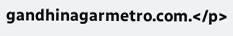gandhinagarmetro.com.</p>